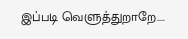இப்படி வெளுத்துறாறே....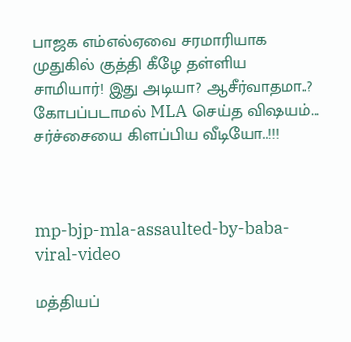பாஜக எம்எல்ஏவை சரமாரியாக முதுகில் குத்தி கீழே தள்ளிய சாமியார்! இது அடியா? ஆசீர்வாதமா..? கோபப்படாமல் MLA செய்த விஷயம்... சர்ச்சையை கிளப்பிய வீடியோ..!!!



mp-bjp-mla-assaulted-by-baba-viral-video

மத்தியப்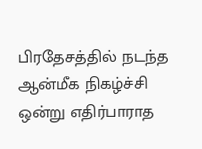பிரதேசத்தில் நடந்த ஆன்மீக நிகழ்ச்சி ஒன்று எதிர்பாராத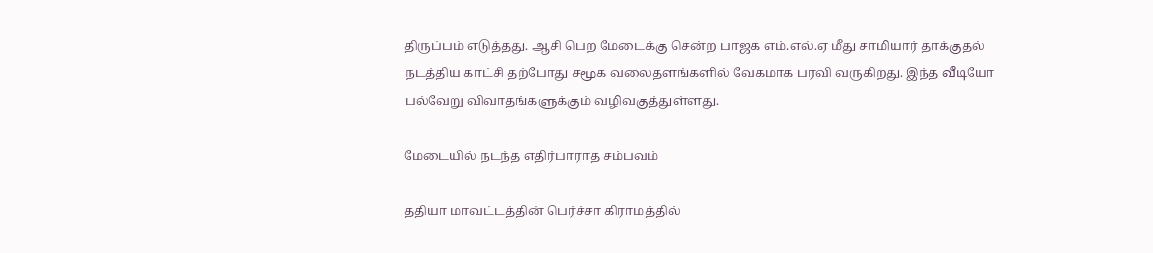திருப்பம் எடுத்தது. ஆசி பெற மேடைக்கு சென்ற பாஜக எம்.எல்.ஏ மீது சாமியார் தாக்குதல் நடத்திய காட்சி தற்போது சமூக வலைதளங்களில் வேகமாக பரவி வருகிறது. இந்த வீடியோ பல்வேறு விவாதங்களுக்கும் வழிவகுத்துள்ளது.

மேடையில் நடந்த எதிர்பாராத சம்பவம்

ததியா மாவட்டத்தின் பெர்ச்சா கிராமத்தில்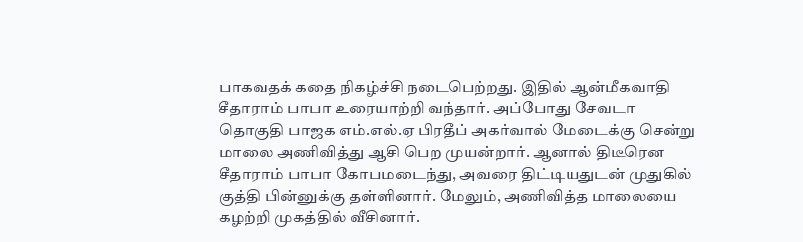பாகவதக் கதை நிகழ்ச்சி நடைபெற்றது. இதில் ஆன்மீகவாதி சீதாராம் பாபா உரையாற்றி வந்தார். அப்போது சேவடா தொகுதி பாஜக எம்.எல்.ஏ பிரதீப் அகர்வால் மேடைக்கு சென்று மாலை அணிவித்து ஆசி பெற முயன்றார். ஆனால் திடீரென சீதாராம் பாபா கோபமடைந்து, அவரை திட்டியதுடன் முதுகில் குத்தி பின்னுக்கு தள்ளினார். மேலும், அணிவித்த மாலையை கழற்றி முகத்தில் வீசினார்.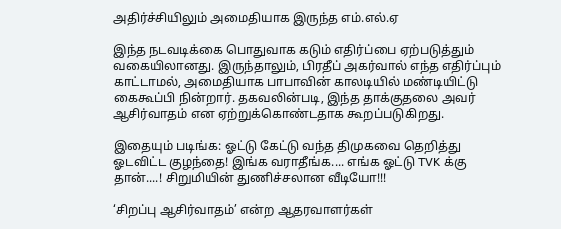அதிர்ச்சியிலும் அமைதியாக இருந்த எம்.எல்.ஏ

இந்த நடவடிக்கை பொதுவாக கடும் எதிர்ப்பை ஏற்படுத்தும் வகையிலானது. இருந்தாலும், பிரதீப் அகர்வால் எந்த எதிர்ப்பும் காட்டாமல், அமைதியாக பாபாவின் காலடியில் மண்டியிட்டு கைகூப்பி நின்றார். தகவலின்படி, இந்த தாக்குதலை அவர் ஆசிர்வாதம் என ஏற்றுக்கொண்டதாக கூறப்படுகிறது.

இதையும் படிங்க: ஓட்டு கேட்டு வந்த திமுகவை தெறித்து ஓடவிட்ட குழந்தை! இங்க வராதீங்க.... எங்க ஓட்டு TVK க்கு தான்....! சிறுமியின் துணிச்சலான வீடியோ!!!

‘சிறப்பு ஆசிர்வாதம்’ என்ற ஆதரவாளர்கள்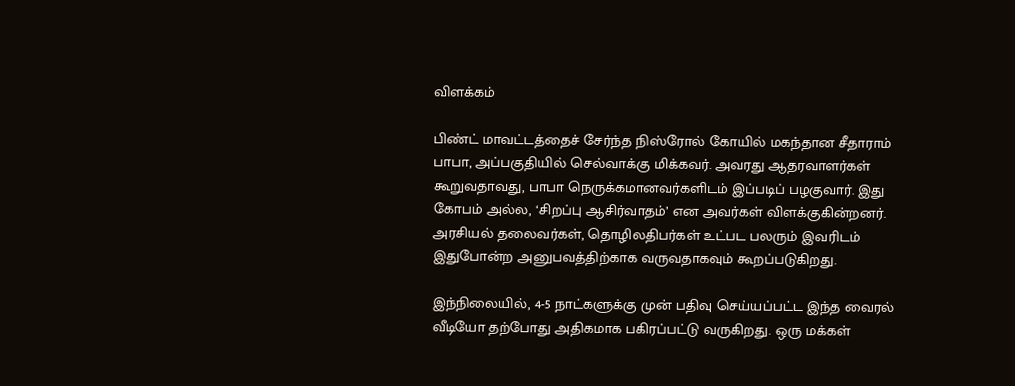விளக்கம்

பிண்ட் மாவட்டத்தைச் சேர்ந்த நிஸ்ரோல் கோயில் மகந்தான சீதாராம் பாபா, அப்பகுதியில் செல்வாக்கு மிக்கவர். அவரது ஆதரவாளர்கள் கூறுவதாவது, பாபா நெருக்கமானவர்களிடம் இப்படிப் பழகுவார். இது கோபம் அல்ல, ‘சிறப்பு ஆசிர்வாதம்’ என அவர்கள் விளக்குகின்றனர். அரசியல் தலைவர்கள், தொழிலதிபர்கள் உட்பட பலரும் இவரிடம் இதுபோன்ற அனுபவத்திற்காக வருவதாகவும் கூறப்படுகிறது.

இந்நிலையில், 4-5 நாட்களுக்கு முன் பதிவு செய்யப்பட்ட இந்த வைரல் வீடியோ தற்போது அதிகமாக பகிரப்பட்டு வருகிறது. ஒரு மக்கள்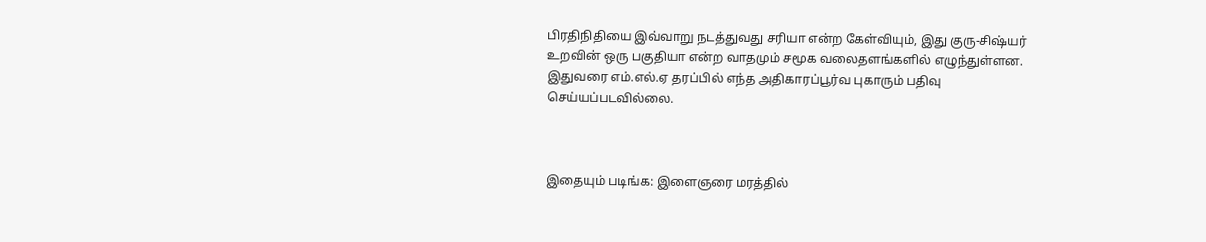பிரதிநிதியை இவ்வாறு நடத்துவது சரியா என்ற கேள்வியும், இது குரு-சிஷ்யர் உறவின் ஒரு பகுதியா என்ற வாதமும் சமூக வலைதளங்களில் எழுந்துள்ளன. இதுவரை எம்.எல்.ஏ தரப்பில் எந்த அதிகாரப்பூர்வ புகாரும் பதிவு செய்யப்படவில்லை.



இதையும் படிங்க: இளைஞரை மரத்தில்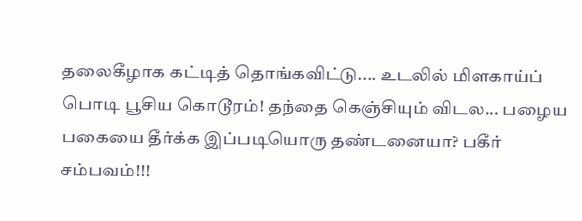தலைகீழாக கட்டித் தொங்கவிட்டு.... உடலில் மிளகாய்ப் பொடி பூசிய கொடூரம்! தந்தை கெஞ்சியும் விடல... பழைய பகையை தீர்க்க இப்படியொரு தண்டனையா? பகீர் சம்பவம்!!!